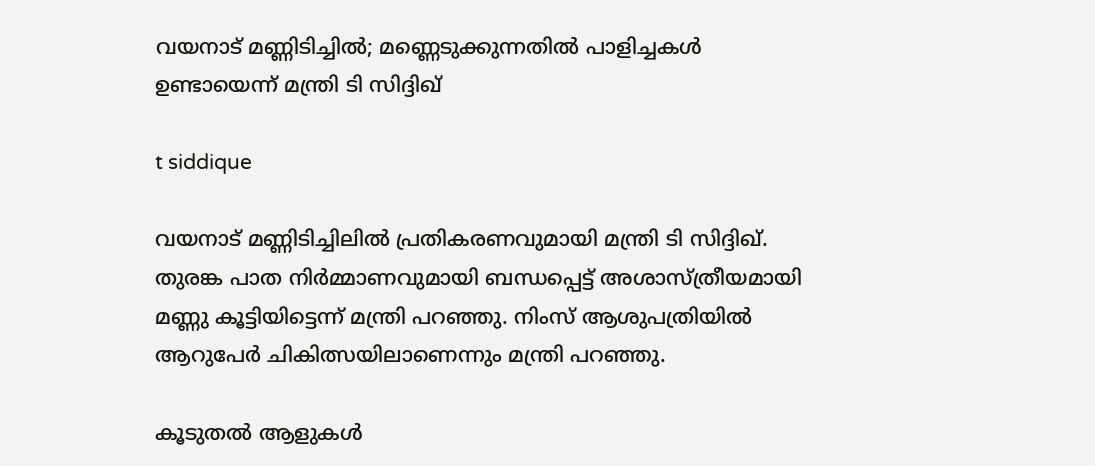വയനാട് മണ്ണിടിച്ചിൽ; മണ്ണെടുക്കുന്നതിൽ പാളിച്ചകൾ ഉണ്ടായെന്ന് മന്ത്രി ടി സിദ്ദിഖ്

t siddique

വയനാട് മണ്ണിടിച്ചിലിൽ പ്രതികരണവുമായി മന്ത്രി ടി സിദ്ദിഖ്. തുരങ്ക പാത നിർമ്മാണവുമായി ബന്ധപ്പെട്ട് അശാസ്ത്രീയമായി മണ്ണു കൂട്ടിയിട്ടെന്ന് മന്ത്രി പറഞ്ഞു. നിംസ് ആശുപത്രിയിൽ ആറുപേർ ചികിത്സയിലാണെന്നും മന്ത്രി പറഞ്ഞു.

കൂടുതൽ ആളുകൾ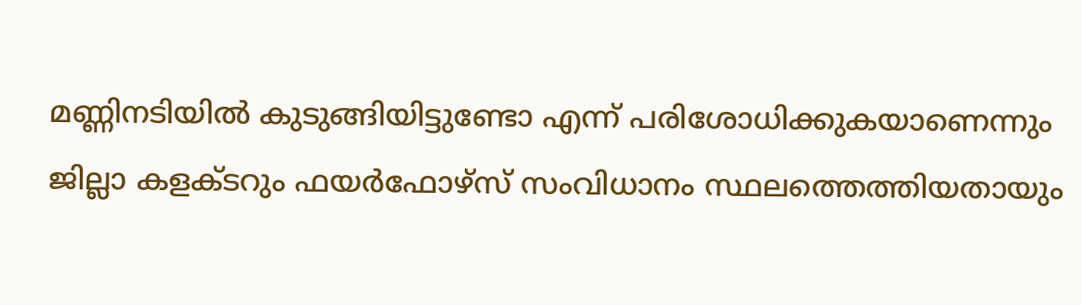മണ്ണിനടിയിൽ കുടുങ്ങിയിട്ടുണ്ടോ എന്ന് പരിശോധിക്കുകയാണെന്നും ജില്ലാ കളക്ടറും ഫയർഫോഴ്സ് സംവിധാനം സ്ഥലത്തെത്തിയതായും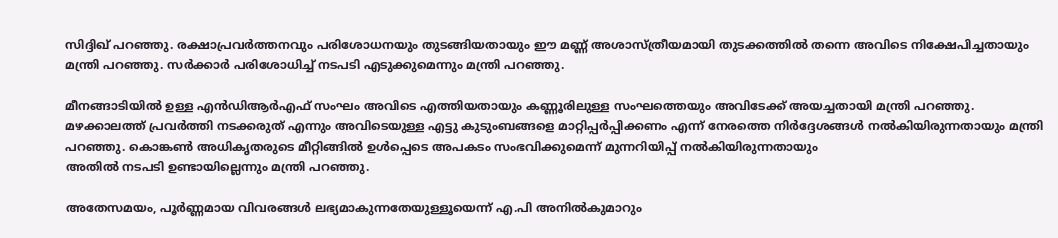സിദ്ദിഖ് പറഞ്ഞു. രക്ഷാപ്രവർത്തനവും പരിശോധനയും തുടങ്ങിയതായും ഈ മണ്ണ് അശാസ്ത്രീയമായി തുടക്കത്തിൽ തന്നെ അവിടെ നിക്ഷേപിച്ചതായും മന്ത്രി പറഞ്ഞു. സർക്കാർ പരിശോധിച്ച് നടപടി എടുക്കുമെന്നും മന്ത്രി പറഞ്ഞു.

മീനങ്ങാടിയിൽ ഉള്ള എൻഡിആർഎഫ് സംഘം അവിടെ എത്തിയതായും കണ്ണൂരിലുള്ള സംഘത്തെയും അവിടേക്ക് അയച്ചതായി മന്ത്രി പറഞ്ഞു.
മഴക്കാലത്ത് പ്രവർത്തി നടക്കരുത് എന്നും അവിടെയുള്ള എട്ടു കുടുംബങ്ങളെ മാറ്റിപ്പർപ്പിക്കണം എന്ന് നേരത്തെ നിർദ്ദേശങ്ങൾ നൽകിയിരുന്നതായും മന്ത്രി പറഞ്ഞു. കൊങ്കൺ അധികൃതരുടെ മീറ്റിങ്ങിൽ ഉൾപ്പെടെ അപകടം സംഭവിക്കുമെന്ന് മുന്നറിയിപ്പ് നൽകിയിരുന്നതായും
അതിൽ നടപടി ഉണ്ടായില്ലെന്നും മന്ത്രി പറഞ്ഞു.

അതേസമയം, പൂർണ്ണമായ വിവരങ്ങൾ ലഭ്യമാകുന്നതേയുള്ളൂയെന്ന് എ.പി അനിൽകുമാറും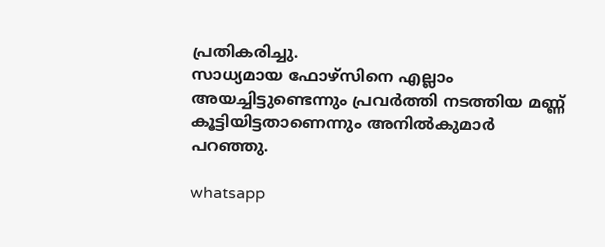പ്രതികരിച്ചു.
സാധ്യമായ ഫോഴ്സിനെ എല്ലാം അയച്ചിട്ടുണ്ടെന്നും പ്രവർത്തി നടത്തിയ മണ്ണ് കൂട്ടിയിട്ടതാണെന്നും അനിൽകുമാർ പറഞ്ഞു.

whatsapp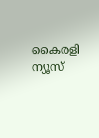കൈരളി ന്യൂസ്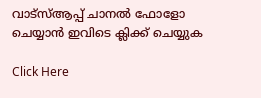വാട്‌സ്ആപ്പ് ചാനല്‍ ഫോളോ ചെയ്യാന്‍ ഇവിടെ ക്ലിക്ക് ചെയ്യുക

Click Here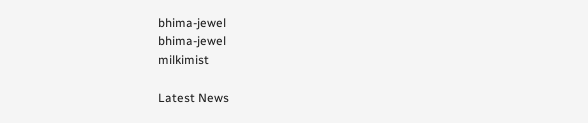bhima-jewel
bhima-jewel
milkimist

Latest News